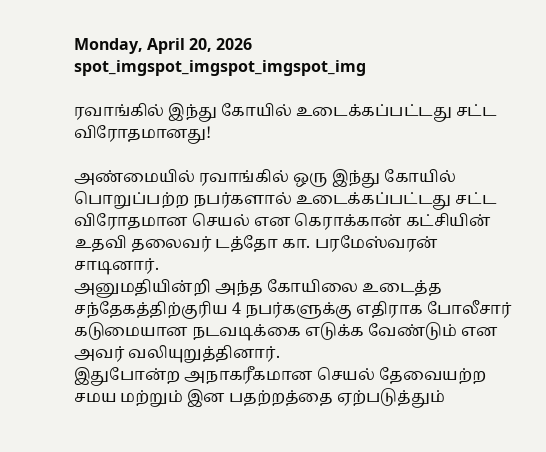Monday, April 20, 2026
spot_imgspot_imgspot_imgspot_img

ரவாங்கில் இந்து கோயில் உடைக்கப்பட்டது சட்ட விரோதமானது!

அண்மையில் ரவாங்கில் ஒரு இந்து கோயில் பொறுப்பற்ற நபர்களால் உடைக்கப்பட்டது சட்ட விரோதமான செயல் என கெராக்கான் கட்சியின் உதவி தலைவர் டத்தோ கா. பரமேஸ்வரன் சாடினார்.
அனுமதியின்றி அந்த கோயிலை உடைத்த சந்தேகத்திற்குரிய 4 நபர்களுக்கு எதிராக போலீசார் கடுமையான நடவடிக்கை எடுக்க வேண்டும் என அவர் வலியுறுத்தினார்.
இதுபோன்ற அநாகரீகமான செயல் தேவையற்ற சமய மற்றும் இன பதற்றத்தை ஏற்படுத்தும்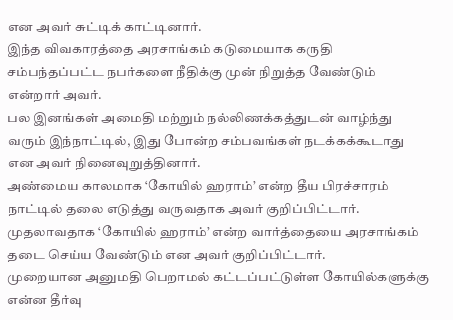என அவர் சுட்டிக் காட்டினார்.
இந்த விவகாரத்தை அரசாங்கம் கடுமையாக கருதி சம்பந்தப்பட்ட நபர்களை நீதிக்கு முன் நிறுத்த வேண்டும் என்றார் அவர்.
பல இனங்கள் அமைதி மற்றும் நல்லிணக்கத்துடன் வாழ்ந்து வரும் இந்நாட்டில், இது போன்ற சம்பவங்கள் நடக்கக்கூடாது என அவர் நினைவுறுத்தினார்.
அண்மைய காலமாக ‘கோயில் ஹராம்’ என்ற தீய பிரச்சாரம் நாட்டில் தலை எடுத்து வருவதாக அவர் குறிப்பிட்டார்.
முதலாவதாக ‘கோயில் ஹராம்’ என்ற வார்த்தையை அரசாங்கம் தடை செய்ய வேண்டும் என அவர் குறிப்பிட்டார்.
முறையான அனுமதி பெறாமல் கட்டப்பட்டுள்ள கோயில்களுக்கு என்ன தீர்வு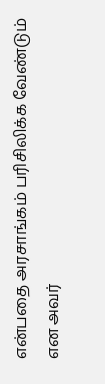என்பதை அரசாங்கம் பரிசிலிக்க வேண்டும் என அவர்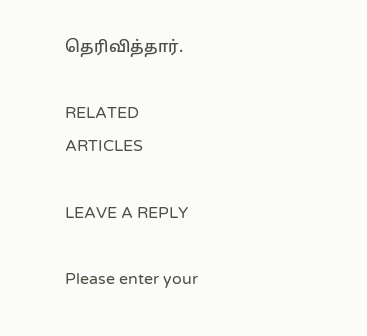தெரிவித்தார்.

RELATED ARTICLES

LEAVE A REPLY

Please enter your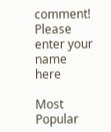comment!
Please enter your name here

Most Popular